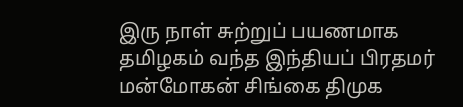இரு நாள் சுற்றுப் பயணமாக தமிழகம் வந்த இந்தியப் பிரதமர் மன்மோகன் சிங்கை திமுக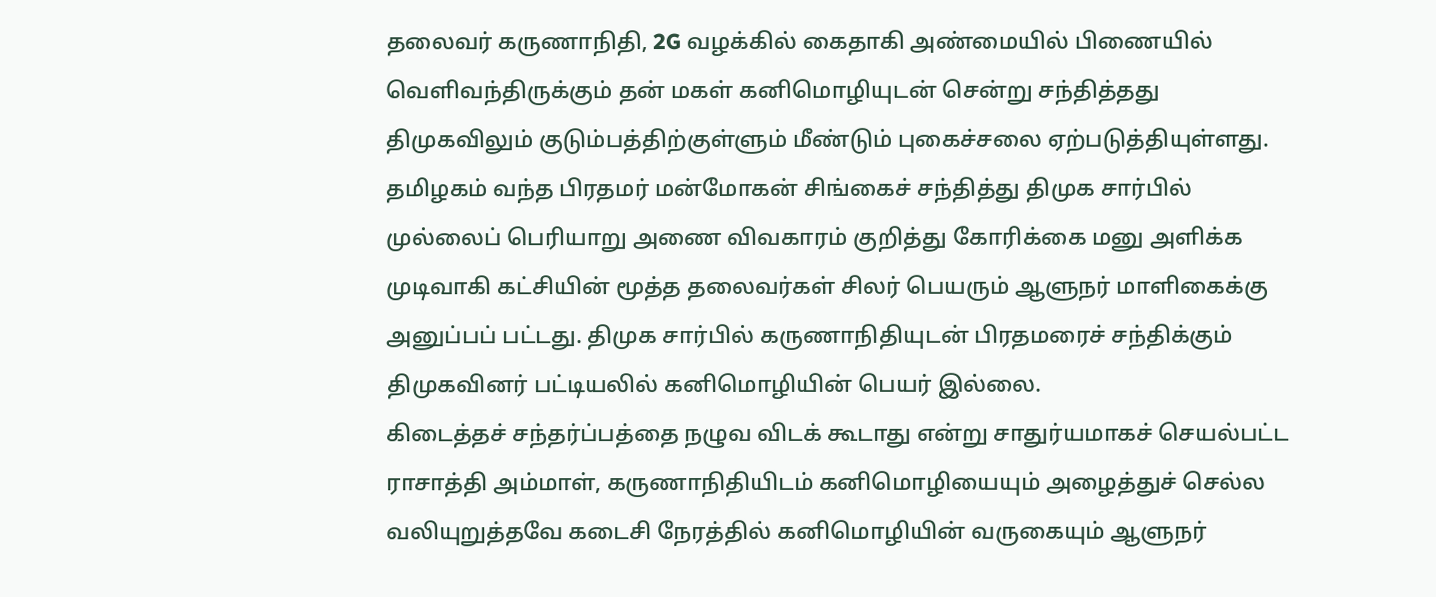தலைவர் கருணாநிதி, 2G வழக்கில் கைதாகி அண்மையில் பிணையில் வெளிவந்திருக்கும் தன் மகள் கனிமொழியுடன் சென்று சந்தித்தது திமுகவிலும் குடும்பத்திற்குள்ளும் மீண்டும் புகைச்சலை ஏற்படுத்தியுள்ளது.
தமிழகம் வந்த பிரதமர் மன்மோகன் சிங்கைச் சந்தித்து திமுக சார்பில் முல்லைப் பெரியாறு அணை விவகாரம் குறித்து கோரிக்கை மனு அளிக்க முடிவாகி கட்சியின் மூத்த தலைவர்கள் சிலர் பெயரும் ஆளுநர் மாளிகைக்கு அனுப்பப் பட்டது. திமுக சார்பில் கருணாநிதியுடன் பிரதமரைச் சந்திக்கும் திமுகவினர் பட்டியலில் கனிமொழியின் பெயர் இல்லை.
கிடைத்தச் சந்தர்ப்பத்தை நழுவ விடக் கூடாது என்று சாதுர்யமாகச் செயல்பட்ட ராசாத்தி அம்மாள், கருணாநிதியிடம் கனிமொழியையும் அழைத்துச் செல்ல வலியுறுத்தவே கடைசி நேரத்தில் கனிமொழியின் வருகையும் ஆளுநர்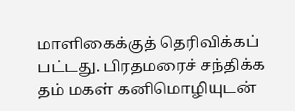மாளிகைக்குத் தெரிவிக்கப் பட்டது. பிரதமரைச் சந்திக்க தம் மகள் கனிமொழியுடன்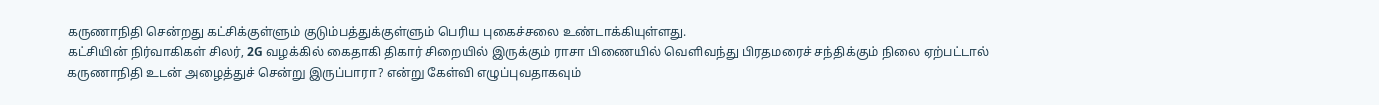கருணாநிதி சென்றது கட்சிக்குள்ளும் குடும்பத்துக்குள்ளும் பெரிய புகைச்சலை உண்டாக்கியுள்ளது.
கட்சியின் நிர்வாகிகள் சிலர், 2G வழக்கில் கைதாகி திகார் சிறையில் இருக்கும் ராசா பிணையில் வெளிவந்து பிரதமரைச் சந்திக்கும் நிலை ஏற்பட்டால் கருணாநிதி உடன் அழைத்துச் சென்று இருப்பாரா? என்று கேள்வி எழுப்புவதாகவும்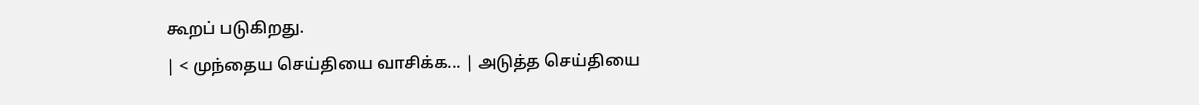கூறப் படுகிறது.
| < முந்தைய செய்தியை வாசிக்க... | அடுத்த செய்தியை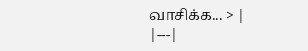வாசிக்க... > |
|---|